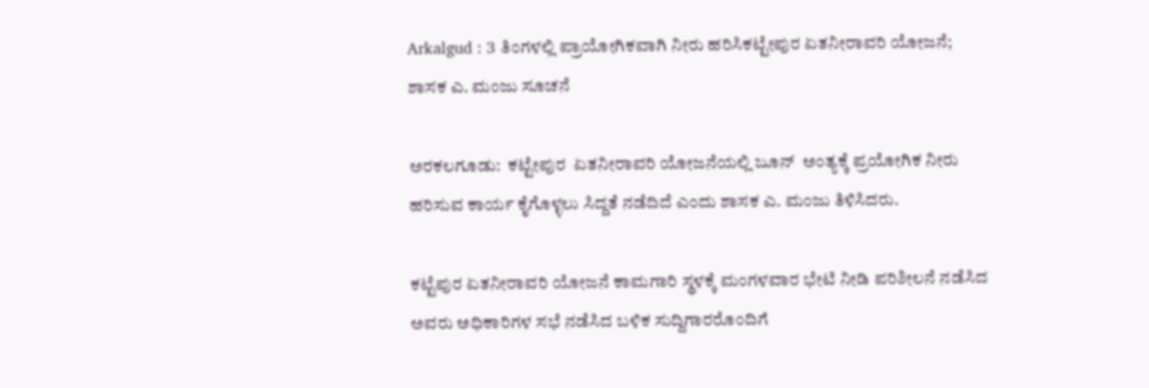Arkalgud : 3 ತಿಂಗಳಲ್ಲಿ ಪ್ರಾಯೋಗಿಕವಾಗಿ ನೀರು ಹರಿಸಿಕಟ್ಟೇಪುರ ಏತನೀರಾವರಿ ಯೋಜನೆ; ಶಾಸಕ ಎ. ಮಂಜು ಸೂಚನೆ

ಅರಕಲಗೂಡು:  ಕಟ್ಟೇಪುರ  ಏತನೀರಾವರಿ ಯೋಜನೆಯಲ್ಲಿ ಜೂನ್  ಅಂತ್ಯಕ್ಕೆ ಪ್ರಯೋಗಿಕ ನೀರು ಹರಿಸುವ ಕಾರ್ಯ ಕೈಗೊಳ್ಳಲು ಸಿದ್ದತೆ ನಡೆದಿದೆ ಎಂದು ಶಾಸಕ ಎ. ಮಂಜು ತಿಳಿಸಿದರು.

ಕಟ್ಟೆಪುರ ಏತನೀರಾವರಿ ಯೋಜನೆ ಕಾಮಗಾರಿ ಸ್ಥಳಕ್ಕೆ ಮಂಗಳವಾರ ಭೇಟಿ ನೀಡಿ ಪರಿಶೀಲನೆ ನಡೆಸಿದ ಅವರು ಅಧಿಕಾರಿಗಳ ಸಭೆ ನಡೆಸಿದ ಬಳಿಕ ಸುದ್ದಿಗಾರರೊಂದಿಗೆ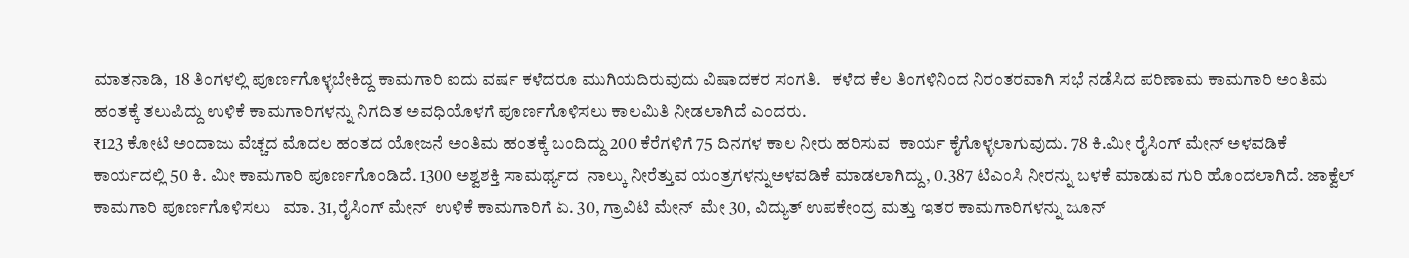ಮಾತನಾಡಿ,  18 ತಿಂಗಳಲ್ಲಿ ಪೂರ್ಣಗೊಳ್ಳಬೇಕಿದ್ದ ಕಾಮಗಾರಿ ಐದು ವರ್ಷ ಕಳೆದರೂ ಮುಗಿಯದಿರುವುದು ವಿಷಾದಕರ ಸಂಗತಿ.   ಕಳೆದ ಕೆಲ ತಿಂಗಳಿನಿಂದ ನಿರಂತರವಾಗಿ ಸಭೆ ನಡೆಸಿದ ಪರಿಣಾಮ ಕಾಮಗಾರಿ ಅಂತಿಮ ಹಂತಕ್ಕೆ ತಲುಪಿದ್ದು ಉಳಿಕೆ ಕಾಮಗಾರಿಗಳನ್ನು ನಿಗದಿತ ಅವಧಿಯೊಳಗೆ ಪೂರ್ಣಗೊಳಿಸಲು ಕಾಲಮಿತಿ ನೀಡಲಾಗಿದೆ ಎಂದರು.
₹123 ಕೋಟಿ ಅಂದಾಜು ವೆಚ್ಚದ ಮೊದಲ ಹಂತದ ಯೋಜನೆ ಅಂತಿಮ ಹಂತಕ್ಕೆ ಬಂದಿದ್ದು 200 ಕೆರೆಗಳಿಗೆ 75 ದಿನಗಳ ಕಾಲ ನೀರು ಹರಿಸುವ  ಕಾರ್ಯ ಕೈಗೊಳ್ಳಲಾಗುವುದು. 78 ಕಿ.ಮೀ ರೈಸಿಂಗ್ ಮೇನ್ ಅಳವಡಿಕೆ ಕಾರ್ಯದಲ್ಲಿ 50 ಕಿ. ಮೀ ಕಾಮಗಾರಿ ಪೂರ್ಣಗೊಂಡಿದೆ. 1300 ಅಶ್ವಶಕ್ತಿ ಸಾಮರ್ಥ್ಯದ  ನಾಲ್ಕು ನೀರೆತ್ತುವ ಯಂತ್ರಗಳನ್ನುಅಳವಡಿಕೆ ಮಾಡಲಾಗಿದ್ದು, 0.387 ಟಿಎಂಸಿ ನೀರನ್ನು ಬಳಕೆ ಮಾಡುವ ಗುರಿ ಹೊಂದಲಾಗಿದೆ. ಜಾಕ್ವೆಲ್  ಕಾಮಗಾರಿ ಪೂರ್ಣಗೊಳಿಸಲು   ಮಾ. 31,ರೈಸಿಂಗ್ ಮೇನ್  ಉಳಿಕೆ ಕಾಮಗಾರಿಗೆ ಏ. 30, ಗ್ರಾವಿಟಿ ಮೇನ್  ಮೇ 30, ವಿದ್ಯುತ್ ಉಪಕೇಂದ್ರ ಮತ್ತು ಇತರ ಕಾಮಗಾರಿಗಳನ್ನು ಜೂನ್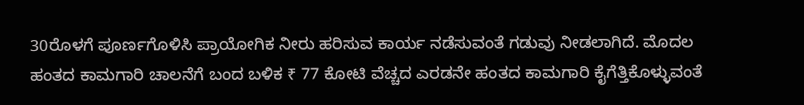30ರೊಳಗೆ ಪೂರ್ಣಗೊಳಿಸಿ ಪ್ರಾಯೋಗಿಕ ನೀರು ಹರಿಸುವ ಕಾರ್ಯ ನಡೆಸುವಂತೆ ಗಡುವು ನೀಡಲಾಗಿದೆ. ಮೊದಲ ಹಂತದ ಕಾಮಗಾರಿ ಚಾಲನೆಗೆ ಬಂದ ಬಳಿಕ ₹ 77 ಕೋಟಿ ವೆಚ್ಚದ ಎರಡನೇ ಹಂತದ ಕಾಮಗಾರಿ ಕೈಗೆತ್ತಿಕೊಳ್ಳುವಂತೆ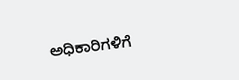ಅಧಿಕಾರಿಗಳಿಗೆ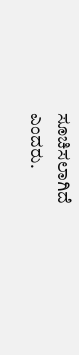ಸೂಚಿಸಲಾಗಿದೆ ಎಂದರು.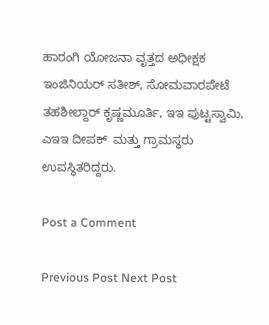ಹಾರಂಗಿ ಯೋಜನಾ ವೃತ್ತದ ಅಧೀಕ್ಷಕ ಇಂಜಿನಿಯರ್ ಸತೀಶ್, ಸೋಮವಾರಪೇಟೆ ತಹಶೀಲ್ದಾರ್ ಕೃಷ್ಣಮೂರ್ತಿ, ಇಇ ಪುಟ್ಟಸ್ವಾಮಿ, ಎಇಇ ದೀಪಕ್  ಮತ್ತು ಗ್ರಾಮಸ್ಥರು ಉಪಸ್ಥಿತರಿದ್ದರು.

Post a Comment

Previous Post Next Post